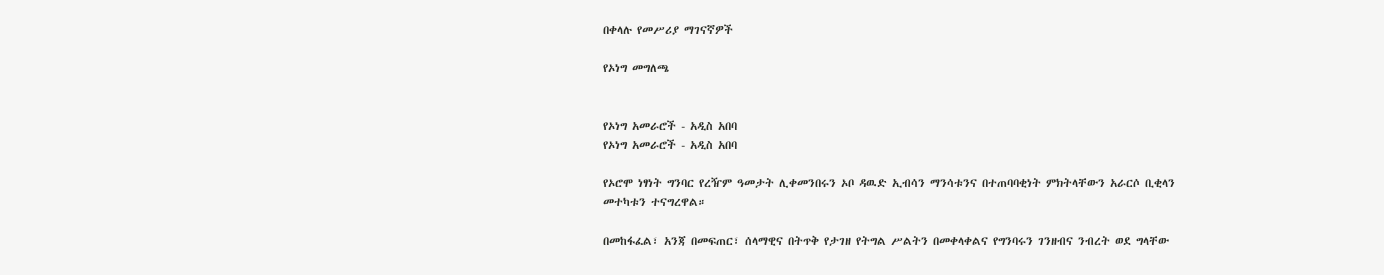በቀላሉ የመሥሪያ ማገናኛዎች

የኦነግ መግለጫ


የኦነግ አመራሮች - አዲስ አበባ
የኦነግ አመራሮች - አዲስ አበባ

የኦሮሞ ነፃነት ግንባር የረዥም ዓመታት ሊቀመንበሩን ኦቦ ዳዉድ ኢብሳን ማንሳቱንና በተጠባባቂነት ምክትላቸውን አራርሶ ቢቂላን መተካቱን ተናግረዋል።

በመከፋፈል፣ አንጃ በመፍጠር፣ ሰላማዊና በትጥቅ የታገዘ የትግል ሥልትን በመቀላቀልና የግንባሩን ገንዘብና ንብረት ወደ ግላቸው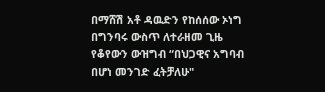በማሸሽ አቶ ዳዉድን የከሰሰው ኦነግ በግንባሩ ውስጥ ለተራዘመ ጊዜ የቆየውን ውዝግብ “በህጋዊና አግባብ በሆነ መንገድ ፈትቻለሁ"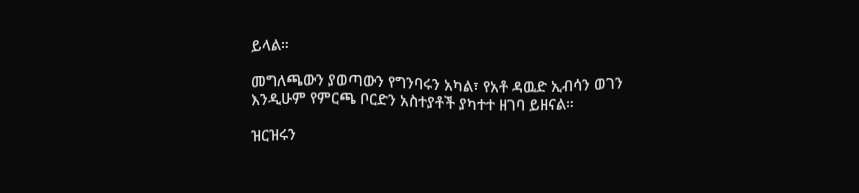ይላል።

መግለጫውን ያወጣውን የግንባሩን አካል፣ የአቶ ዳዉድ ኢብሳን ወገን እንዲሁም የምርጫ ቦርድን አስተያቶች ያካተተ ዘገባ ይዘናል።

ዝርዝሩን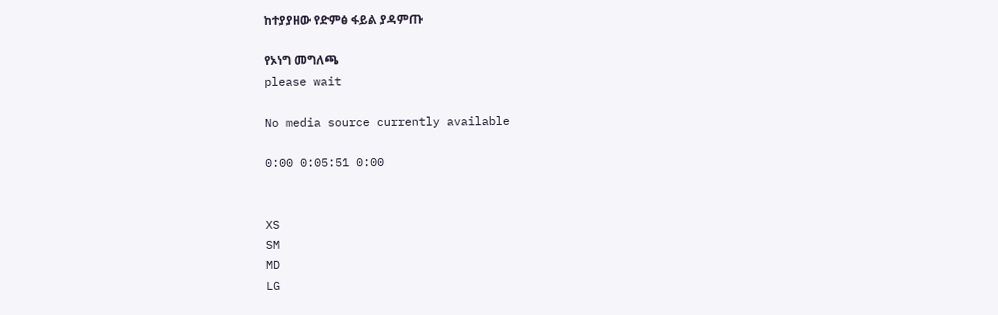ከተያያዘው የድምፅ ፋይል ያዳምጡ

የኦነግ መግለጫ
please wait

No media source currently available

0:00 0:05:51 0:00


XS
SM
MD
LG